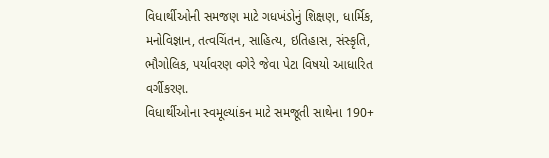વિધાર્થીઓની સમજણ માટે ગધખંડોનું શિક્ષણ, ધાર્મિક, મનોવિજ્ઞાન, તત્વચિંતન, સાહિત્ય, ઇતિહાસ, સંસ્કૃતિ, ભૌગોલિક, પર્યાવરણ વગેરે જેવા પેટા વિષયો આધારિત વર્ગીકરણ.
વિધાર્થીઓના સ્વમૂલ્યાંકન માટે સમજૂતી સાથેના 190+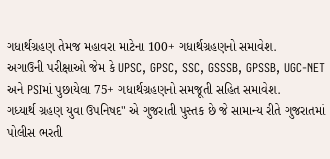ગધાર્થગ્રહણ તેમજ મહાવરા માટેના 100+ ગધાર્થગ્રહણનો સમાવેશ.
અગાઉની પરીક્ષાઓ જેમ કે UPSC, GPSC, SSC, GSSSB, GPSSB, UGC-NET અને PSIમાં પુછાયેલા 75+ ગધાર્થગ્રહણનો સમજૂતી સહિત સમાવેશ.
ગધ્યાર્થ ગ્રહણ યુવા ઉપનિષદ" એ ગુજરાતી પુસ્તક છે જે સામાન્ય રીતે ગુજરાતમાં પોલીસ ભરતી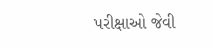પરીક્ષાઓ જેવી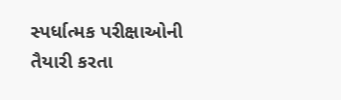સ્પર્ધાત્મક પરીક્ષાઓની તૈયારી કરતા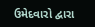ઉમેદવારો દ્વારા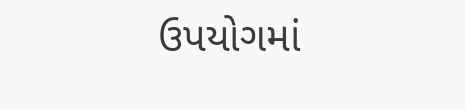ઉપયોગમાં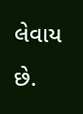લેવાય છે.